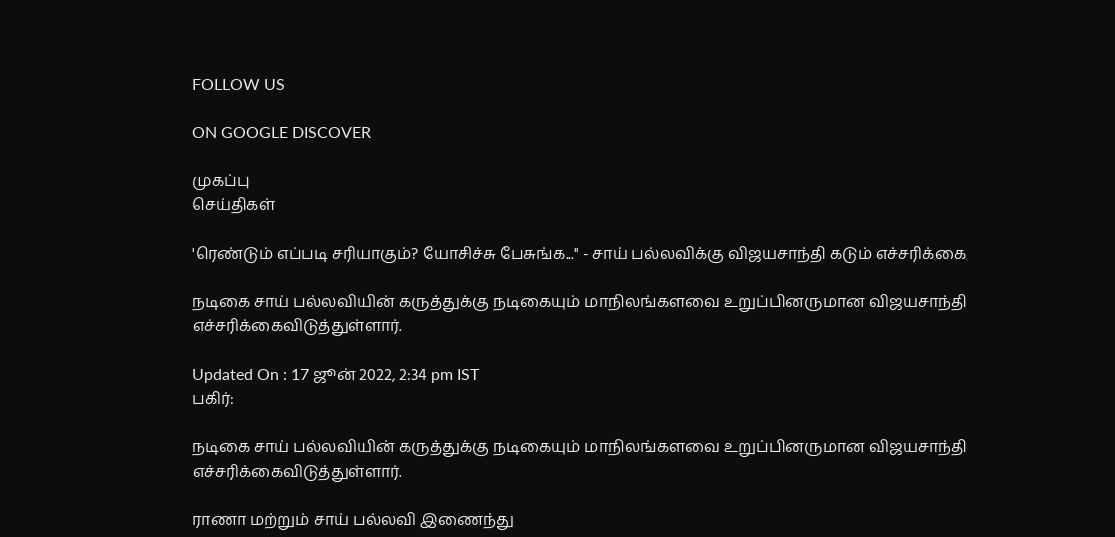FOLLOW US

ON GOOGLE DISCOVER

முகப்பு
செய்திகள்

'ரெண்டும் எப்படி சரியாகும்? யோசிச்சு பேசுங்க...'' - சாய் பல்லவிக்கு விஜயசாந்தி கடும் எச்சரிக்கை

நடிகை சாய் பல்லவியின் கருத்துக்கு நடிகையும் மாநிலங்களவை உறுப்பினருமான விஜயசாந்தி எச்சரிக்கைவிடுத்துள்ளார்.

Updated On : 17 ஜூன் 2022, 2:34 pm IST
பகிர்:

நடிகை சாய் பல்லவியின் கருத்துக்கு நடிகையும் மாநிலங்களவை உறுப்பினருமான விஜயசாந்தி எச்சரிக்கைவிடுத்துள்ளார்.

ராணா மற்றும் சாய் பல்லவி இணைந்து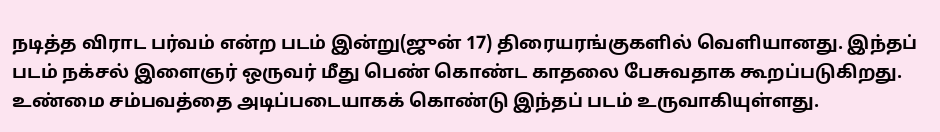நடித்த விராட பர்வம் என்ற படம் இன்று(ஜுன் 17) திரையரங்குகளில் வெளியானது. இந்தப் படம் நக்சல் இளைஞர் ஒருவர் மீது பெண் கொண்ட காதலை பேசுவதாக கூறப்படுகிறது. உண்மை சம்பவத்தை அடிப்படையாகக் கொண்டு இந்தப் படம் உருவாகியுள்ளது.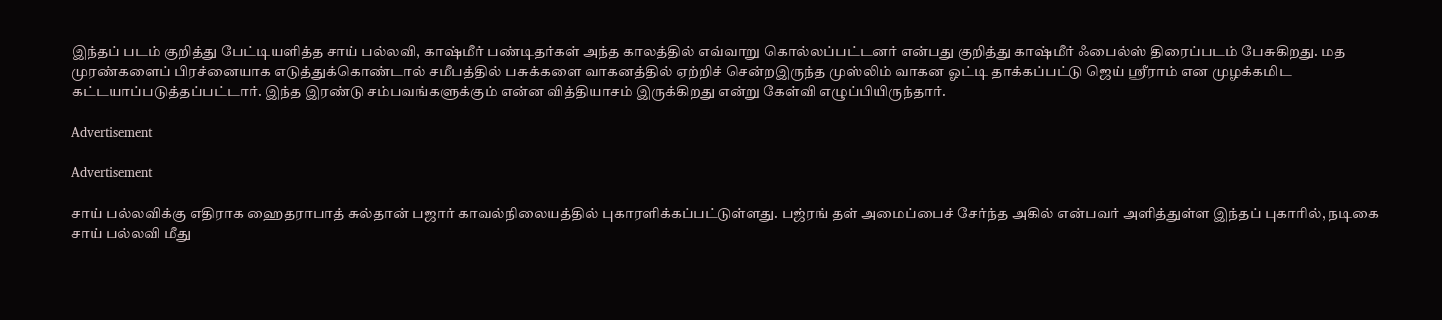இந்தப் படம் குறித்து பேட்டியளித்த சாய் பல்லவி, காஷ்மீர் பண்டிதர்கள் அந்த காலத்தில் எவ்வாறு கொல்லப்பட்டனர் என்பது குறித்து காஷ்மீர் ஃபைல்ஸ் திரைப்படம் பேசுகிறது. மத முரண்களைப் பிரச்னையாக எடுத்துக்கொண்டால் சமீபத்தில் பசுக்களை வாகனத்தில் ஏற்றிச் சென்றஇருந்த முஸ்லிம் வாகன ஓட்டி தாக்கப்பட்டு ஜெய் ஸ்ரீராம் என முழக்கமிட கட்டயாப்படுத்தப்பட்டார். இந்த இரண்டு சம்பவங்களுக்கும் என்ன வித்தியாசம் இருக்கிறது என்று கேள்வி எழுப்பியிருந்தார்.

Advertisement

Advertisement

சாய் பல்லவிக்கு எதிராக ஹைதராபாத் சுல்தான் பஜார் காவல்நிலையத்தில் புகாரளிக்கப்பட்டுள்ளது. பஜ்ரங் தள் அமைப்பைச் சேர்ந்த அகில் என்பவர் அளித்துள்ள இந்தப் புகாரில், நடிகை சாய் பல்லவி மீது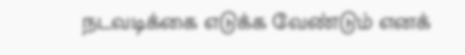நடவடிக்கை எடுக்க வேண்டும் எனக்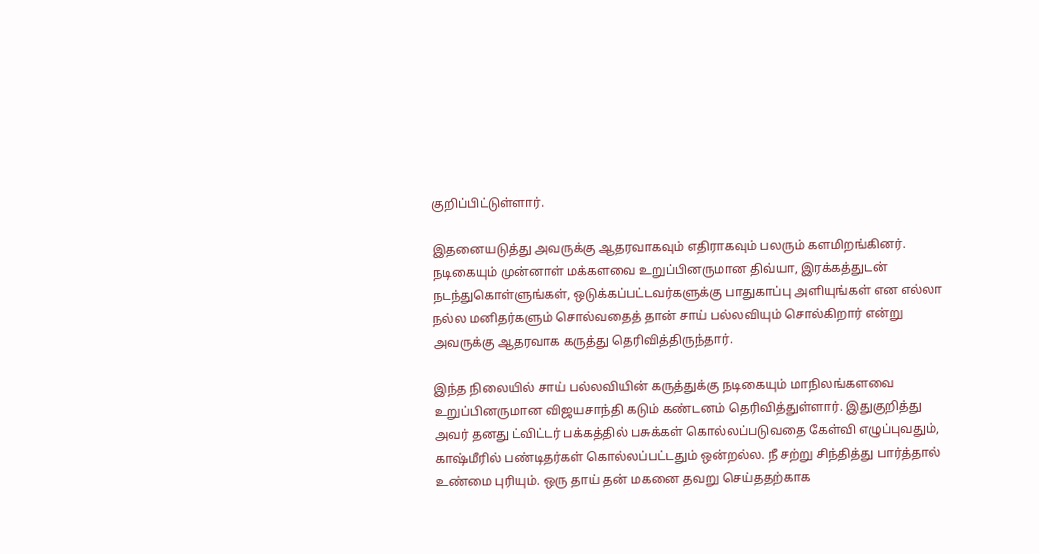குறிப்பிட்டுள்ளார்.

இதனையடுத்து அவருக்கு ஆதரவாகவும் எதிராகவும் பலரும் களமிறங்கினர். நடிகையும் முன்னாள் மக்களவை உறுப்பினருமான திவ்யா, இரக்கத்துடன் நடந்துகொள்ளுங்கள், ஒடுக்கப்பட்டவர்களுக்கு பாதுகாப்பு அளியுங்கள் என எல்லா நல்ல மனிதர்களும் சொல்வதைத் தான் சாய் பல்லவியும் சொல்கிறார் என்று அவருக்கு ஆதரவாக கருத்து தெரிவித்திருந்தார்.

இந்த நிலையில் சாய் பல்லவியின் கருத்துக்கு நடிகையும் மாநிலங்களவை உறுப்பினருமான விஜயசாந்தி கடும் கண்டனம் தெரிவித்துள்ளார். இதுகுறித்து அவர் தனது ட்விட்டர் பக்கத்தில் பசுக்கள் கொல்லப்படுவதை கேள்வி எழுப்புவதும், காஷ்மீரில் பண்டிதர்கள் கொல்லப்பட்டதும் ஒன்றல்ல. நீ சற்று சிந்தித்து பார்த்தால் உண்மை புரியும். ஒரு தாய் தன் மகனை தவறு செய்ததற்காக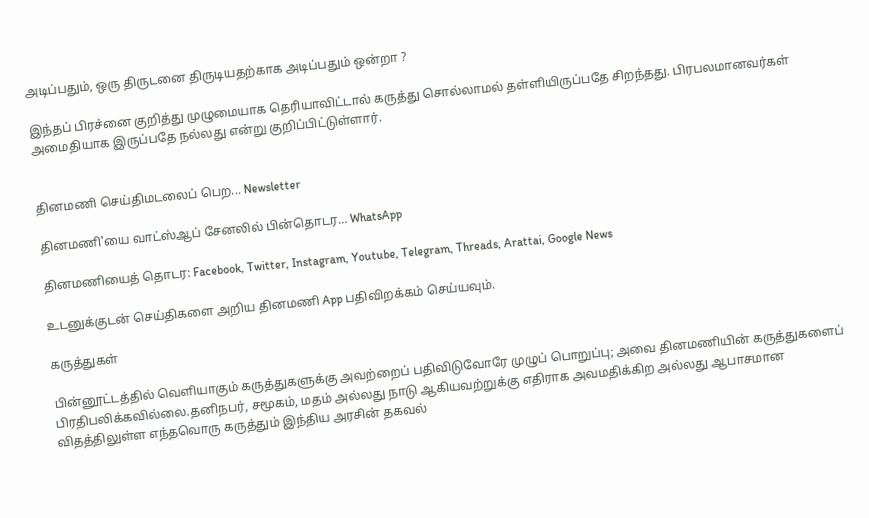அடிப்பதும், ஒரு திருடனை திருடியதற்காக அடிப்பதும் ஒன்றா ?

இந்தப் பிரச்னை குறித்து முழுமையாக தெரியாவிட்டால் கருத்து சொல்லாமல் தள்ளியிருப்பதே சிறந்தது. பிரபலமானவர்கள் அமைதியாக இருப்பதே நல்லது என்று குறிப்பிட்டுள்ளார்.


தினமணி செய்திமடலைப் பெற... Newsletter

தினமணி'யை வாட்ஸ்ஆப் சேனலில் பின்தொடர... WhatsApp

தினமணியைத் தொடர: Facebook, Twitter, Instagram, Youtube, Telegram, Threads, Arattai, Google News

உடனுக்குடன் செய்திகளை அறிய தினமணி App பதிவிறக்கம் செய்யவும்.

கருத்துகள்

பின்னூட்டத்தில் வெளியாகும் கருத்துகளுக்கு அவற்றைப் பதிவிடுவோரே முழுப் பொறுப்பு; அவை தினமணியின் கருத்துகளைப் பிரதிபலிக்கவில்லை.தனிநபர், சமூகம், மதம் அல்லது நாடு ஆகியவற்றுக்கு எதிராக அவமதிக்கிற அல்லது ஆபாசமான விதத்திலுள்ள எந்தவொரு கருத்தும் இந்திய அரசின் தகவல்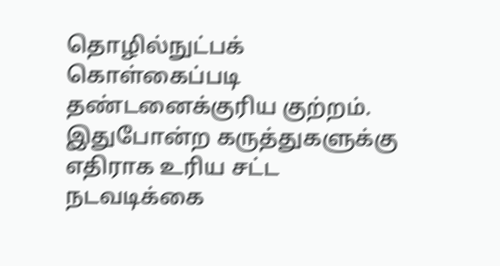தொழில்நுட்பக் கொள்கைப்படி தண்டனைக்குரிய குற்றம். இதுபோன்ற கருத்துகளுக்கு எதிராக உரிய சட்ட நடவடிக்கை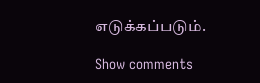எடுக்கப்படும்.

Show comments